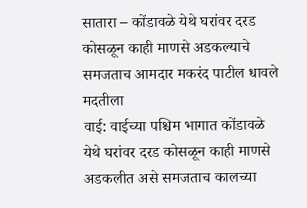सातारा – कोंडावळे येथे घरांवर दरड कोसळून काही माणसे अडकल्याचे समजताच आमदार मकरंद पाटील धावले मदतीला
वाई: वाईच्या पश्चिम भागात कोंडावळे येथे घरांवर दरड कोसळून काही माणसे अडकलीत असे समजताच कालच्या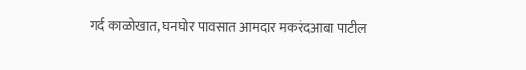गर्द काळोखात, घनघोर पावसात आमदार मकरंदआबा पाटील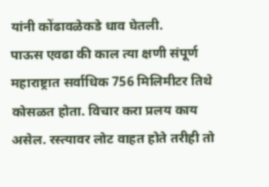यांनी कोंढावळेकडे धाव घेतली.
पाऊस एवढा की काल त्या क्षणी संपूर्ण महाराष्ट्रात सर्वाधिक 756 मिलिमीटर तिथे कोसळत होता. विचार करा प्रलय काय असेल. रस्त्यावर लोट वाहत होते तरीही तो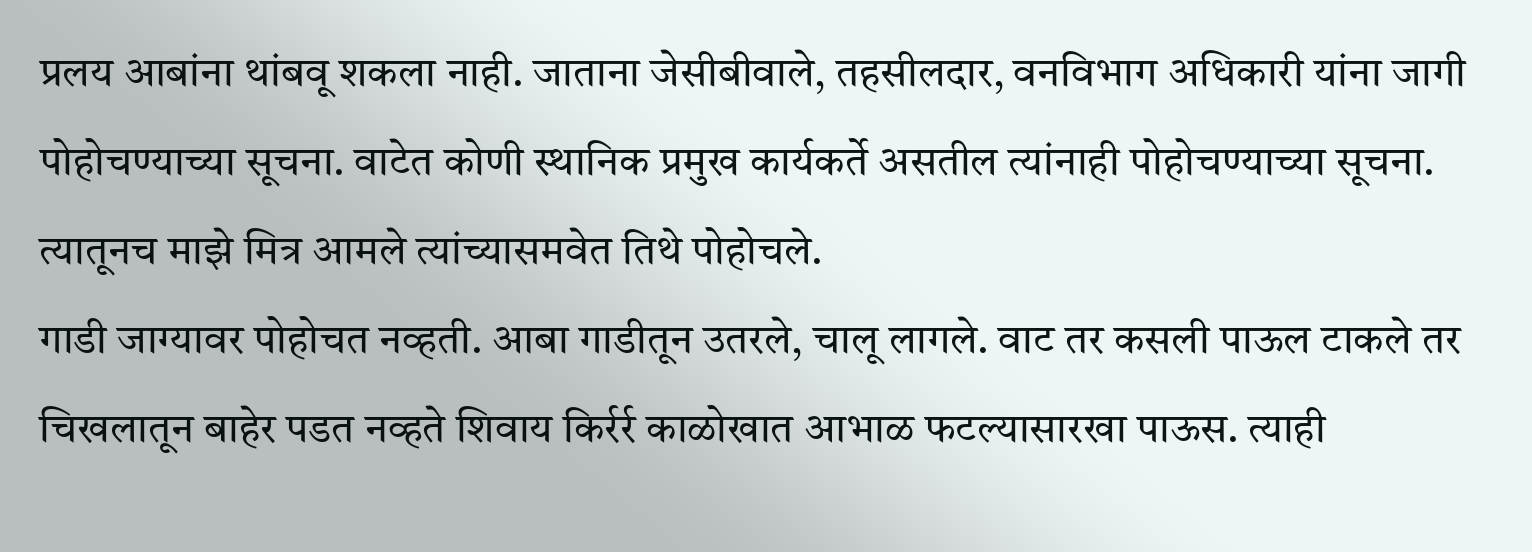प्रलय आबांना थांबवू शकला नाही. जाताना जेसीबीवाले, तहसीलदार, वनविभाग अधिकारी यांना जागी पोहोचण्याच्या सूचना. वाटेत कोणी स्थानिक प्रमुख कार्यकर्ते असतील त्यांनाही पोहोचण्याच्या सूचना. त्यातूनच माझे मित्र आमले त्यांच्यासमवेत तिथे पोहोचले.
गाडी जाग्यावर पोहोचत नव्हती. आबा गाडीतून उतरले, चालू लागले. वाट तर कसली पाऊल टाकले तर चिखलातून बाहेर पडत नव्हते शिवाय किर्रर्र काळोखात आभाळ फटल्यासारखा पाऊस. त्याही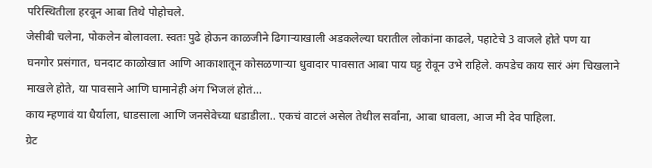परिस्थितीला हरवून आबा तिथे पोहोचले.
जेसीबी चलेना, पोकलेन बोलावला. स्वतः पुढे होऊन काळजीने ढिगाऱ्याखाली अडकलेल्या घरातील लोकांना काढले, पहाटेचे 3 वाजले होते पण या घनगोर प्रसंगात, घनदाट काळोखात आणि आकाशातून कोसळणाऱ्या धुवादार पावसात आबा पाय घट्ट रोवून उभे राहिले. कपडेच काय सारं अंग चिखलाने माखले होते, या पावसाने आणि घामानेही अंग भिजलं होतं…
काय म्हणावं या धैर्याला, धाडसाला आणि जनसेवेच्या धडाडीला.. एकचं वाटलं असेल तेथील सर्वांना, आबा धावला, आज मी देव पाहिला.
ग्रेट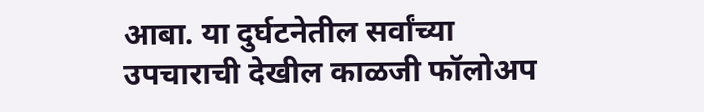आबा. या दुर्घटनेतील सर्वांच्या उपचाराची देखील काळजी फॉलोअप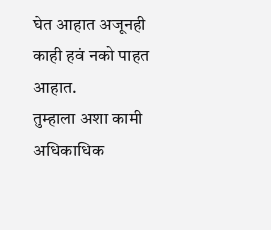घेत आहात अजूनही काही हवं नको पाहत आहात.
तुम्हाला अशा कामी अधिकाधिक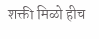शक्ती मिळो हीच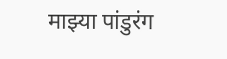माझ्या पांडुरंग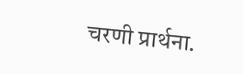चरणी प्रार्थना.